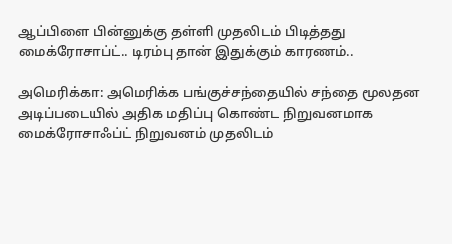ஆப்பிளை பின்னுக்கு தள்ளி முதலிடம் பிடித்தது மைக்ரோசாப்ட்.. டிரம்பு தான் இதுக்கும் காரணம்..

அமெரிக்கா: அமெரிக்க பங்குச்சந்தையில் சந்தை மூலதன அடிப்படையில் அதிக மதிப்பு கொண்ட நிறுவனமாக மைக்ரோசாஃப்ட் நிறுவனம் முதலிடம்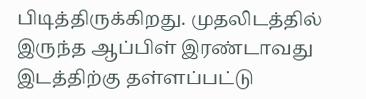பிடித்திருக்கிறது. முதலிடத்தில் இருந்த ஆப்பிள் இரண்டாவது இடத்திற்கு தள்ளப்பட்டு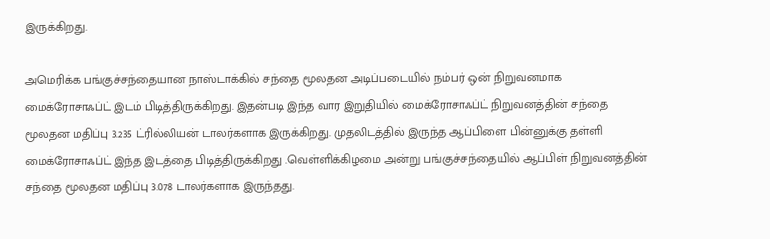இருக்கிறது.

அமெரிக்க பங்குச்சந்தையான நாஸ்டாக்கில் சந்தை மூலதன அடிப்படையில் நம்பர் ஒன் நிறுவனமாக மைக்ரோசாஃப்ட் இடம் பிடித்திருக்கிறது. இதன்படி இந்த வார இறுதியில் மைக்ரோசாஃப்ட் நிறுவனத்தின் சந்தை மூலதன மதிப்பு 3.235 ட்ரில்லியன் டாலர்களாக இருக்கிறது. முதலிடத்தில் இருந்த ஆப்பிளை பின்னுக்கு தள்ளி மைக்ரோசாஃப்ட் இந்த இடத்தை பிடித்திருக்கிறது .வெள்ளிக்கிழமை அன்று பங்குச்சந்தையில் ஆப்பிள் நிறுவனத்தின் சந்தை மூலதன மதிப்பு 3.078 டாலர்களாக இருந்தது.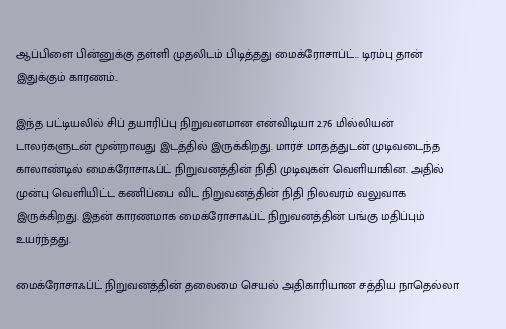ஆப்பிளை பின்னுக்கு தள்ளி முதலிடம் பிடித்தது மைக்ரோசாப்ட்.. டிரம்பு தான் இதுக்கும் காரணம்..

இந்த பட்டியலில் சிப் தயாரிப்பு நிறுவனமான என்விடியா 2.76 மில்லியன் டாலர்களுடன் மூன்றாவது இடத்தில் இருக்கிறது. மார்ச் மாதத்துடன் முடிவடைந்த காலாண்டில் மைக்ரோசாஃப்ட் நிறுவனத்தின் நிதி முடிவுகள் வெளியாகின. அதில் முன்பு வெளியிட்ட கணிப்பை விட நிறுவனத்தின் நிதி நிலவரம் வலுவாக இருக்கிறது. இதன் காரணமாக மைக்ரோசாஃப்ட் நிறுவனத்தின் பங்கு மதிப்பும் உயர்ந்தது.

மைக்ரோசாஃப்ட் நிறுவனத்தின் தலைமை செயல் அதிகாரியான சத்திய நாதெல்லா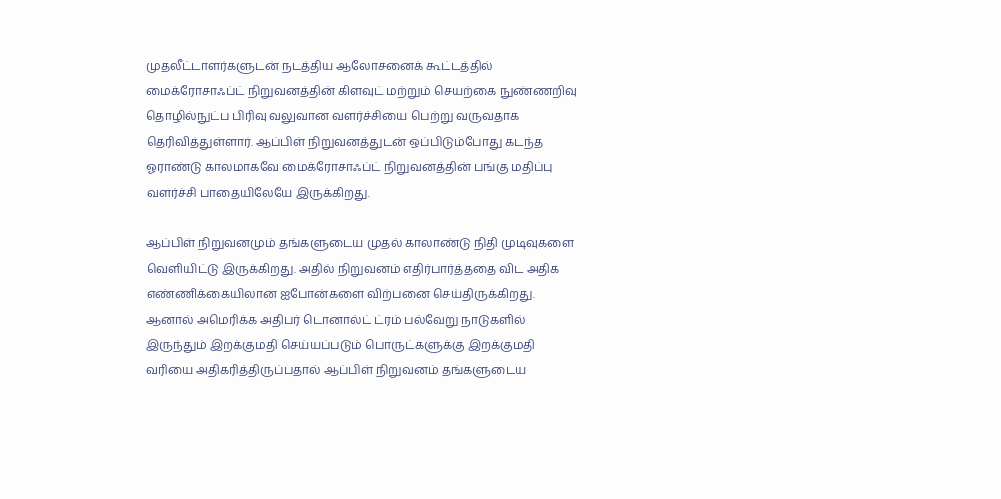முதலீட்டாளர்களுடன் நடத்திய ஆலோசனைக் கூட்டத்தில் மைக்ரோசாஃப்ட் நிறுவனத்தின் கிளவுட் மற்றும் செயற்கை நுண்ணறிவு தொழில்நுட்ப பிரிவு வலுவான வளர்ச்சியை பெற்று வருவதாக தெரிவித்துள்ளார். ஆப்பிள் நிறுவனத்துடன் ஒப்பிடும்போது கடந்த ஓராண்டு காலமாகவே மைக்ரோசாஃப்ட் நிறுவனத்தின் பங்கு மதிப்பு வளர்ச்சி பாதையிலேயே இருக்கிறது.

ஆப்பிள் நிறுவனமும் தங்களுடைய முதல் காலாண்டு நிதி முடிவுகளை வெளியிட்டு இருக்கிறது. அதில் நிறுவனம் எதிர்பார்த்ததை விட அதிக எண்ணிக்கையிலான ஐபோன்களை விற்பனை செய்திருக்கிறது. ஆனால் அமெரிக்க அதிபர் டொனால்ட் ட்ரம் பல்வேறு நாடுகளில் இருந்தும் இறக்குமதி செய்யப்படும் பொருட்களுக்கு இறக்குமதி வரியை அதிகரித்திருப்பதால் ஆப்பிள் நிறுவனம் தங்களுடைய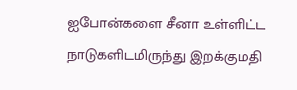ஐபோன்களை சீனா உள்ளிட்ட நாடுகளிடமிருந்து இறக்குமதி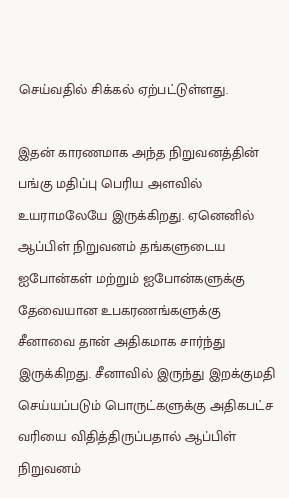செய்வதில் சிக்கல் ஏற்பட்டுள்ளது.

இதன் காரணமாக அந்த நிறுவனத்தின் பங்கு மதிப்பு பெரிய அளவில் உயராமலேயே இருக்கிறது. ஏனெனில் ஆப்பிள் நிறுவனம் தங்களுடைய ஐபோன்கள் மற்றும் ஐபோன்களுக்கு தேவையான உபகரணங்களுக்கு சீனாவை தான் அதிகமாக சார்ந்து இருக்கிறது. சீனாவில் இருந்து இறக்குமதி செய்யப்படும் பொருட்களுக்கு அதிகபட்ச வரியை விதித்திருப்பதால் ஆப்பிள் நிறுவனம்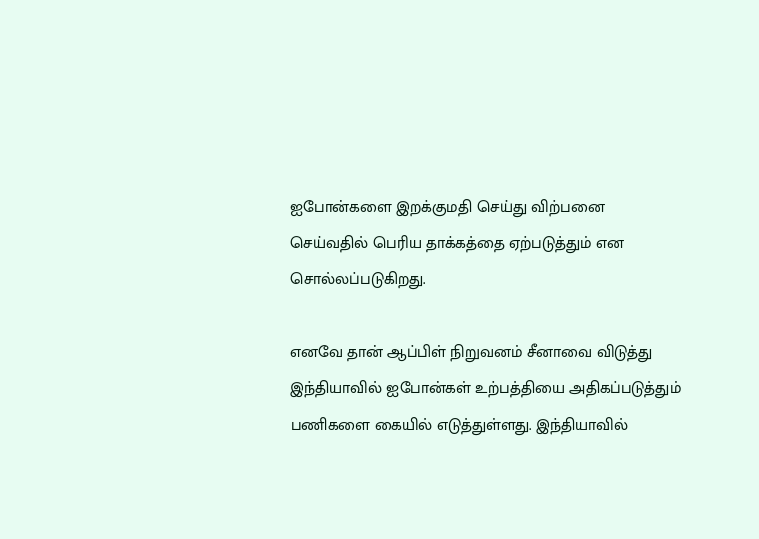ஐபோன்களை இறக்குமதி செய்து விற்பனை செய்வதில் பெரிய தாக்கத்தை ஏற்படுத்தும் என சொல்லப்படுகிறது.

எனவே தான் ஆப்பிள் நிறுவனம் சீனாவை விடுத்து இந்தியாவில் ஐபோன்கள் உற்பத்தியை அதிகப்படுத்தும் பணிகளை கையில் எடுத்துள்ளது. இந்தியாவில்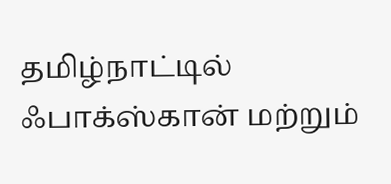தமிழ்நாட்டில் ஃபாக்ஸ்கான் மற்றும்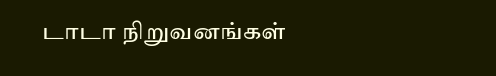டாடா நிறுவனங்கள்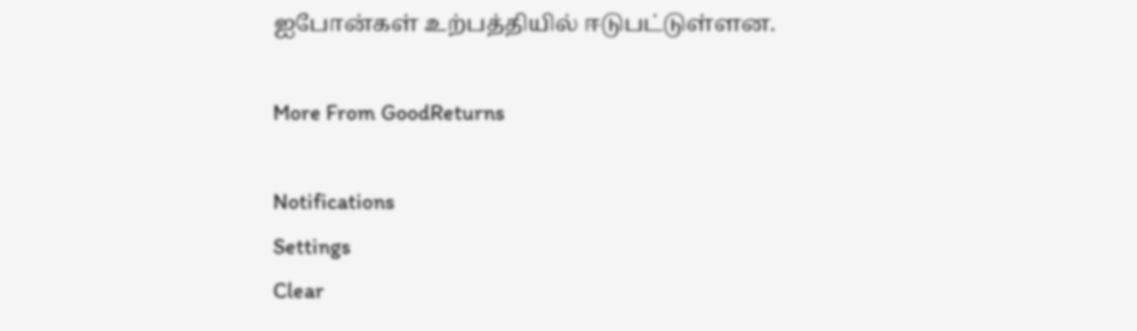ஐபோன்கள் உற்பத்தியில் ஈடுபட்டுள்ளன.

More From GoodReturns

Notifications
Settings
Clear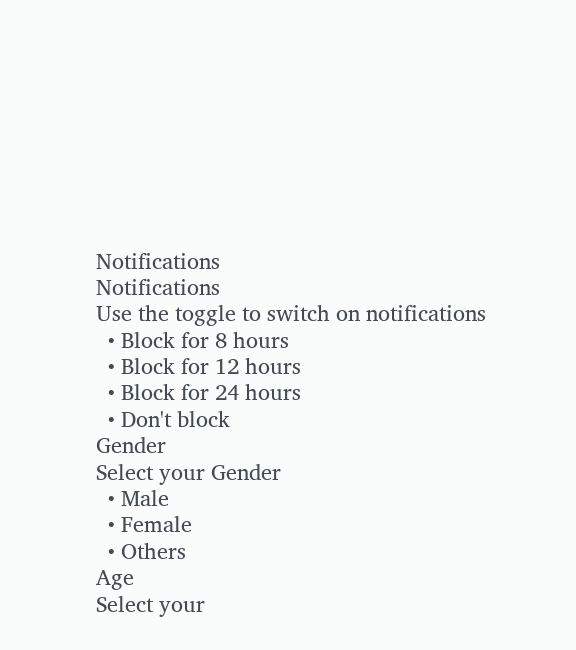Notifications
Notifications
Use the toggle to switch on notifications
  • Block for 8 hours
  • Block for 12 hours
  • Block for 24 hours
  • Don't block
Gender
Select your Gender
  • Male
  • Female
  • Others
Age
Select your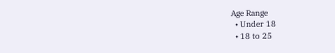Age Range
  • Under 18
  • 18 to 25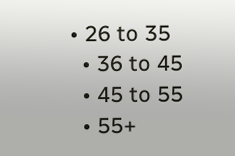• 26 to 35
  • 36 to 45
  • 45 to 55
  • 55+